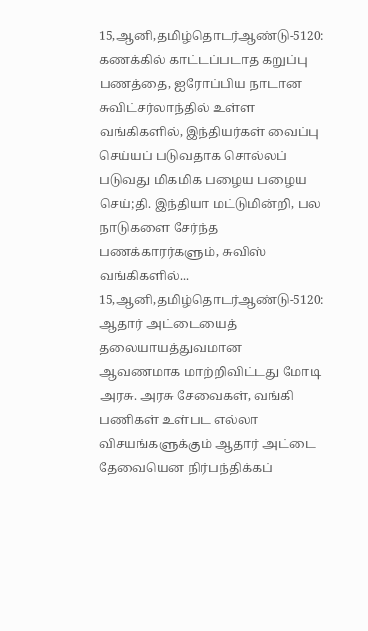15,ஆனி,தமிழ்தொடர்ஆண்டு-5120: கணக்கில் காட்டப்படாத கறுப்பு பணத்தை, ஐரோப்பிய நாடான சுவிட்சர்லாந்தில் உள்ள வங்கிகளில், இந்தியர்கள் வைப்பு செய்யப் படுவதாக சொல்லப் படுவது மிகமிக பழைய பழைய செய்;தி. இந்தியா மட்டுமின்றி, பல நாடுகளை சேர்ந்த பணக்காரர்களும், சுவிஸ் வங்கிகளில்...
15,ஆனி,தமிழ்தொடர்ஆண்டு-5120: ஆதார் அட்டையைத் தலையாயத்துவமான ஆவணமாக மாற்றிவிட்டது மோடி அரசு. அரசு சேவைகள், வங்கி பணிகள் உள்பட எல்லா விசயங்களுக்கும் ஆதார் அட்டை தேவையென நிர்பந்திக்கப்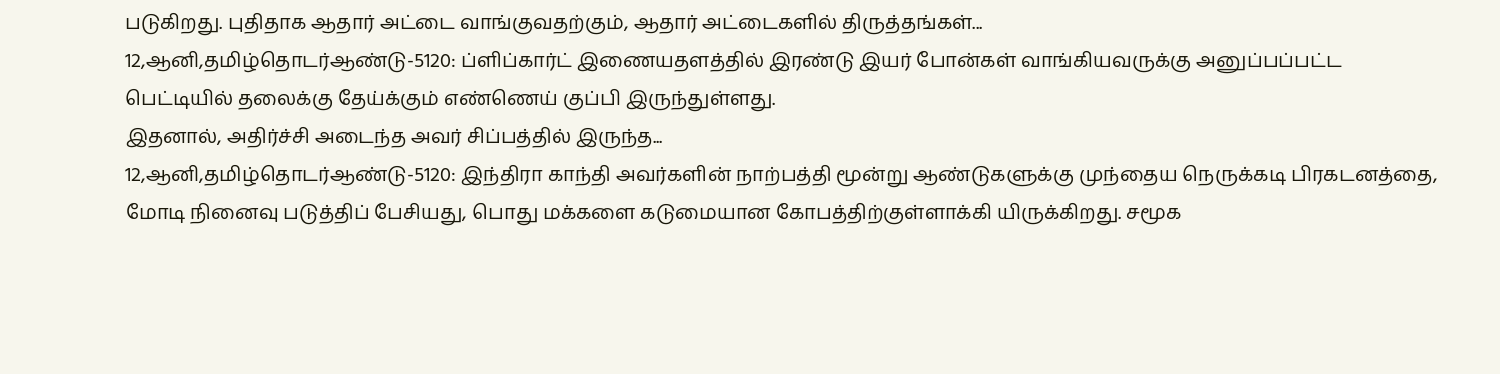படுகிறது. புதிதாக ஆதார் அட்டை வாங்குவதற்கும், ஆதார் அட்டைகளில் திருத்தங்கள்...
12,ஆனி,தமிழ்தொடர்ஆண்டு-5120: ப்ளிப்கார்ட் இணையதளத்தில் இரண்டு இயர் போன்கள் வாங்கியவருக்கு அனுப்பப்பட்ட பெட்டியில் தலைக்கு தேய்க்கும் எண்ணெய் குப்பி இருந்துள்ளது.
இதனால், அதிர்ச்சி அடைந்த அவர் சிப்பத்தில் இருந்த...
12,ஆனி,தமிழ்தொடர்ஆண்டு-5120: இந்திரா காந்தி அவர்களின் நாற்பத்தி மூன்று ஆண்டுகளுக்கு முந்தைய நெருக்கடி பிரகடனத்தை, மோடி நினைவு படுத்திப் பேசியது, பொது மக்களை கடுமையான கோபத்திற்குள்ளாக்கி யிருக்கிறது. சமூக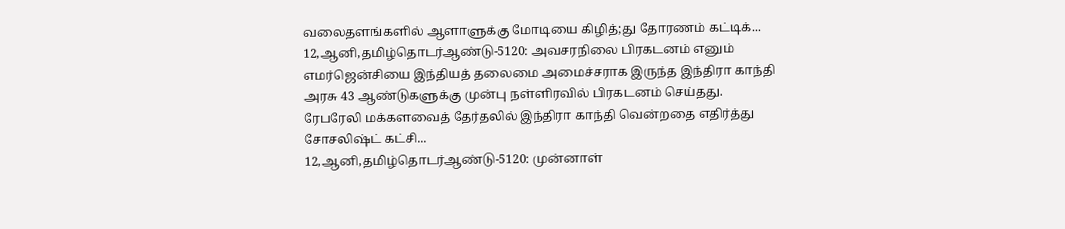வலைதளங்களில் ஆளாளுக்கு மோடியை கிழித்;து தோரணம் கட்டிக்...
12,ஆனி,தமிழ்தொடர்ஆண்டு-5120: அவசரநிலை பிரகடனம் எனும் எமர்ஜென்சியை இந்தியத் தலைமை அமைச்சராக இருந்த இந்திரா காந்தி அரசு 43 ஆண்டுகளுக்கு முன்பு நள்ளிரவில் பிரகடனம் செய்தது.
ரேபரேலி மக்களவைத் தேர்தலில் இந்திரா காந்தி வென்றதை எதிர்த்து சோசலிஷ்ட் கட்சி...
12,ஆனி,தமிழ்தொடர்ஆண்டு-5120: முன்னாள்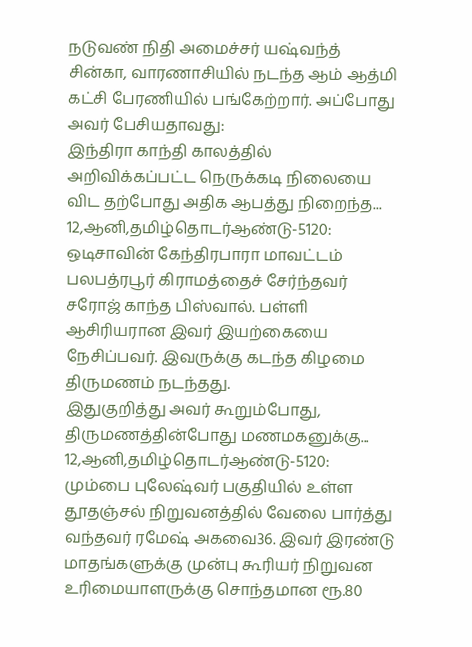நடுவண் நிதி அமைச்சர் யஷ்வந்த் சின்கா, வாரணாசியில் நடந்த ஆம் ஆத்மி கட்சி பேரணியில் பங்கேற்றார். அப்போது அவர் பேசியதாவது:
இந்திரா காந்தி காலத்தில் அறிவிக்கப்பட்ட நெருக்கடி நிலையை விட தற்போது அதிக ஆபத்து நிறைந்த...
12,ஆனி,தமிழ்தொடர்ஆண்டு-5120: ஒடிசாவின் கேந்திரபாரா மாவட்டம் பலபத்ரபூர் கிராமத்தைச் சேர்ந்தவர் சரோஜ் காந்த பிஸ்வால். பள்ளி ஆசிரியரான இவர் இயற்கையை நேசிப்பவர். இவருக்கு கடந்த கிழமை திருமணம் நடந்தது.
இதுகுறித்து அவர் கூறும்போது, திருமணத்தின்போது மணமகனுக்கு...
12,ஆனி,தமிழ்தொடர்ஆண்டு-5120: மும்பை புலேஷ்வர் பகுதியில் உள்ள தூதஞ்சல் நிறுவனத்தில் வேலை பார்த்து வந்தவர் ரமேஷ் அகவை36. இவர் இரண்டு மாதங்களுக்கு முன்பு கூரியர் நிறுவன உரிமையாளருக்கு சொந்தமான ரூ.80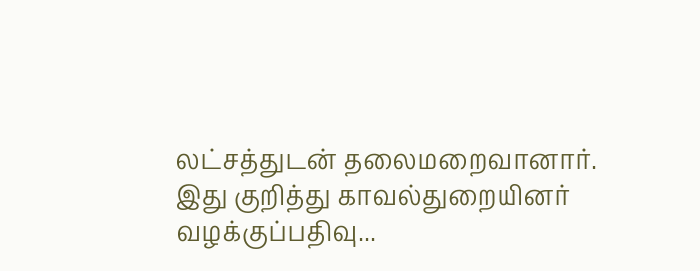லட்சத்துடன் தலைமறைவானார். இது குறித்து காவல்துறையினர் வழக்குப்பதிவு...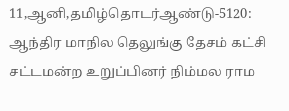11,ஆனி,தமிழ்தொடர்ஆண்டு-5120: ஆந்திர மாநில தெலுங்கு தேசம் கட்சி சட்டமன்ற உறுப்பினர் நிம்மல ராம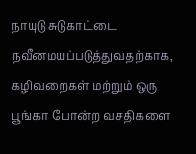நாயுடு சுடுகாட்டை நவீனமயப்படுத்துவதற்காக, கழிவறைகள் மற்றும் ஒரு பூங்கா போன்ற வசதிகளை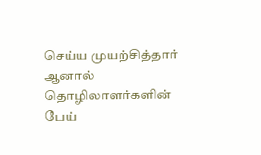செய்ய முயற்சித்தார் ஆனால் தொழிலாளர்களின் பேய்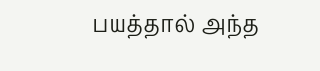பயத்தால் அந்த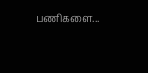பணிகளை...